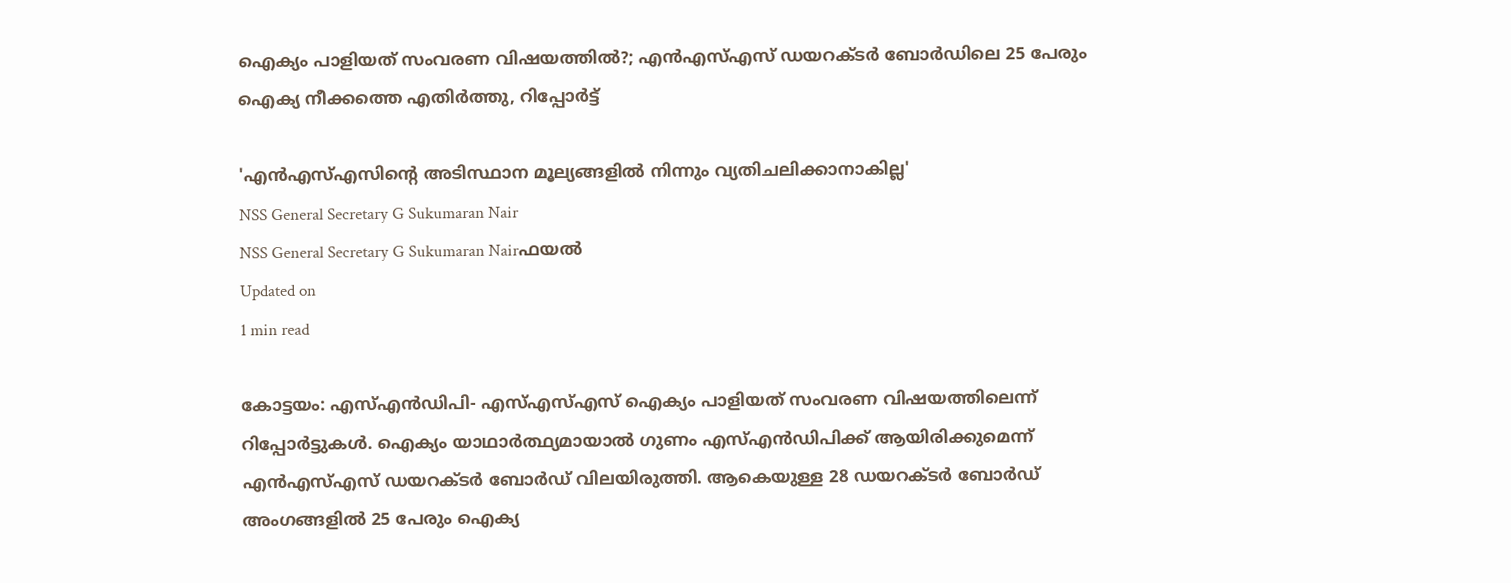ഐക്യം പാളിയത് സംവരണ വിഷയത്തില്‍?; എന്‍എസ്എസ് ഡയറക്ടര്‍ ബോര്‍ഡിലെ 25 പേരും ഐക്യ നീക്കത്തെ എതിര്‍ത്തു, റിപ്പോര്‍ട്ട്

'എന്‍എസ്എസിന്റെ അടിസ്ഥാന മൂല്യങ്ങളില്‍ നിന്നും വ്യതിചലിക്കാനാകില്ല'
NSS General Secretary G Sukumaran Nair
NSS General Secretary G Sukumaran Nairഫയല്‍
Updated on
1 min read

കോട്ടയം: എസ്എന്‍ഡിപി- എസ്എസ്എസ് ഐക്യം പാളിയത് സംവരണ വിഷയത്തിലെന്ന് റിപ്പോര്‍ട്ടുകള്‍. ഐക്യം യാഥാര്‍ത്ഥ്യമായാല്‍ ഗുണം എസ്എന്‍ഡിപിക്ക് ആയിരിക്കുമെന്ന് എന്‍എസ്എസ് ഡയറക്ടര്‍ ബോര്‍ഡ് വിലയിരുത്തി. ആകെയുള്ള 28 ഡയറക്ടര്‍ ബോര്‍ഡ് അംഗങ്ങളില്‍ 25 പേരും ഐക്യ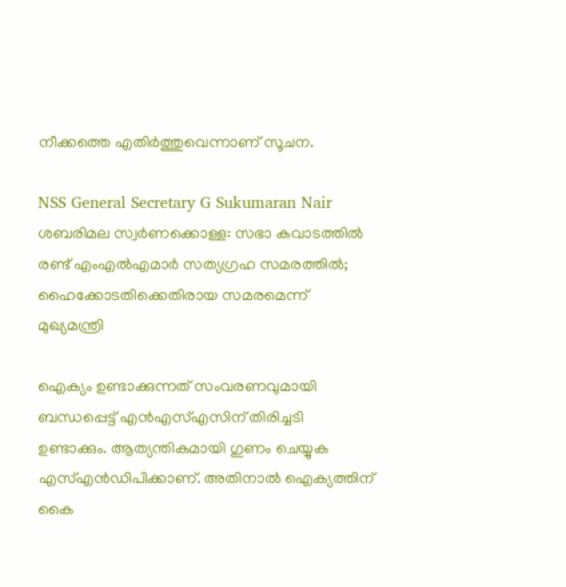നീക്കത്തെ എതിര്‍ത്തുവെന്നാണ് സൂചന.

NSS General Secretary G Sukumaran Nair
ശബരിമല സ്വര്‍ണക്കൊള്ള: സഭാ കവാടത്തില്‍ രണ്ട് എംഎല്‍എമാര്‍ സത്യഗ്രഹ സമരത്തില്‍; ഹൈക്കോടതിക്കെതിരായ സമരമെന്ന് മുഖ്യമന്ത്രി

ഐക്യം ഉണ്ടാക്കുന്നത് സംവരണവുമായി ബന്ധപ്പെട്ട് എന്‍എസ്എസിന് തിരിച്ചടി ഉണ്ടാക്കും. ആത്യന്തികമായി ഗുണം ചെയ്യുക എസ്എന്‍ഡിപിക്കാണ്. അതിനാല്‍ ഐക്യത്തിന് കൈ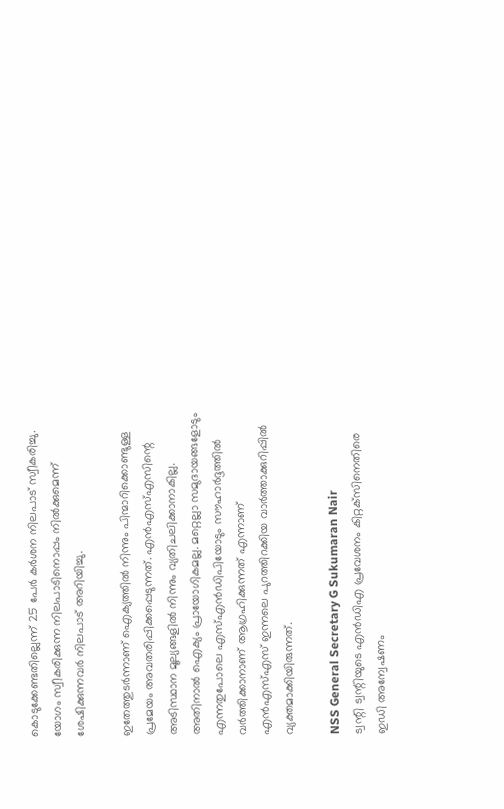കൊടുക്കേണ്ടതില്ലെന്ന് 25 പേര്‍ കര്‍ശന നിലപാട് സ്വീകരിച്ചു. യോഗം സ്വീകരിക്കുന്ന നിലപാടിനൊപ്പം നില്‍ക്കുമെന്ന് ശേഷിക്കുന്നവര്‍ നിലപാട് അറിയിച്ചു.

ഇതേത്തുടര്‍ന്നാണ് ഐക്യത്തില്‍ നിന്നും പിന്മാറിക്കൊണ്ടുള്ള പ്രമേയം അവതരിപ്പിക്കപ്പെടുന്നത്. എന്‍എസ്എസിന്റെ അടിസ്ഥാന മൂല്യങ്ങളില്‍ നിന്നും വ്യതിചലിക്കാനാകില്ല. അതിനാല്‍ ഐക്യം പ്രായോഗികമല്ല. മറ്റെല്ലാ സമുദായങ്ങളോടും എന്നതുപോലെ എസ്എന്‍ഡിപിയോടും സൗഹാര്‍ദ്ദത്തില്‍ വര്‍ത്തിക്കാനാണ് ആഗ്രഹിക്കുന്നത് എന്നാണ് എന്‍എസ്എസ് ഇന്നലെ പുറത്തിറക്കിയ വാര്‍ത്താക്കുറിപ്പില്‍ വ്യക്തമാക്കിയിരുന്നത്.

NSS General Secretary G Sukumaran Nair
ട്വന്റി ട്വന്റിയുടെ എന്‍ഡിഎ പ്രവേശനം കിറ്റക്‌സിനെതിരെ ഇഡി അന്വേഷണം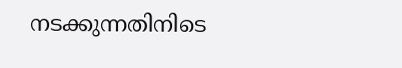നടക്കുന്നതിനിടെ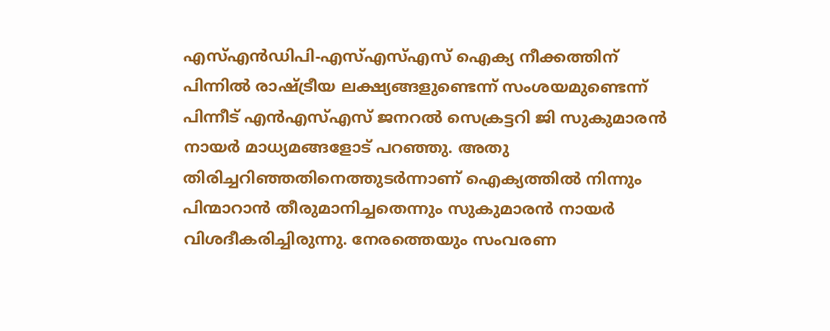എസ്എന്‍ഡിപി-എസ്എസ്എസ് ഐക്യ നീക്കത്തിന് പിന്നില്‍ രാഷ്ട്രീയ ലക്ഷ്യങ്ങളുണ്ടെന്ന് സംശയമുണ്ടെന്ന് പിന്നീട് എന്‍എസ്എസ് ജനറല്‍ സെക്രട്ടറി ജി സുകുമാരന്‍ നായര്‍ മാധ്യമങ്ങളോട് പറഞ്ഞു. അതു തിരിച്ചറിഞ്ഞതിനെത്തുടര്‍ന്നാണ് ഐക്യത്തില്‍ നിന്നും പിന്മാറാന്‍ തീരുമാനിച്ചതെന്നും സുകുമാരന്‍ നായര്‍ വിശദീകരിച്ചിരുന്നു. നേരത്തെയും സംവരണ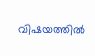വിഷയത്തില്‍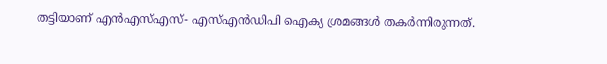തട്ടിയാണ് എന്‍എസ്എസ്- എസ്എന്‍ഡിപി ഐക്യ ശ്രമങ്ങള്‍ തകര്‍ന്നിരുന്നത്.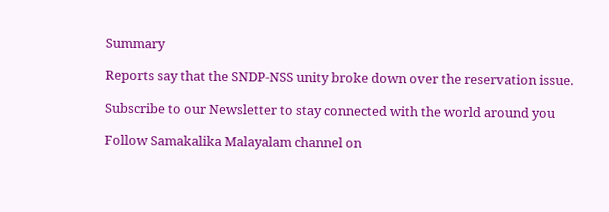Summary

Reports say that the SNDP-NSS unity broke down over the reservation issue.

Subscribe to our Newsletter to stay connected with the world around you

Follow Samakalika Malayalam channel on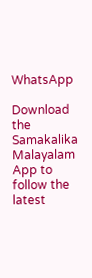WhatsApp

Download the Samakalika Malayalam App to follow the latest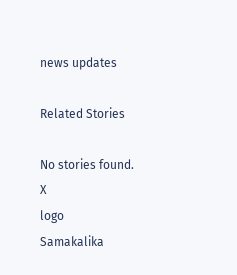news updates

Related Stories

No stories found.
X
logo
Samakalika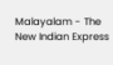Malayalam - The New Indian Express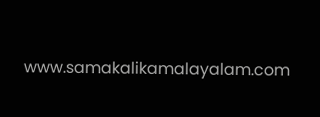www.samakalikamalayalam.com